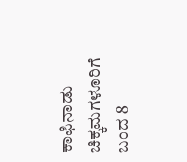ಕಾಫಿನಾಡು ಚಿಕ್ಕಮಗಳೂರಿಗೆ ಬಂದ 8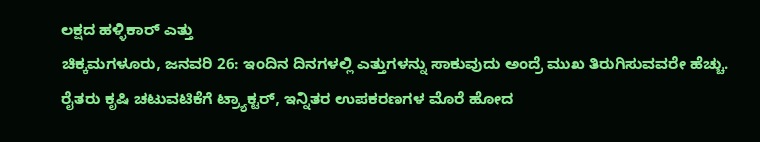ಲಕ್ಷದ ಹಳ್ಳಿಕಾರ್ ಎತ್ತು
ಚಿಕ್ಕಮಗಳೂರು, ಜನವರಿ 26: ಇಂದಿನ ದಿನಗಳಲ್ಲಿ ಎತ್ತುಗಳನ್ನು ಸಾಕುವುದು ಅಂದ್ರೆ ಮುಖ ತಿರುಗಿಸುವವರೇ ಹೆಚ್ಚು. ರೈತರು ಕೃಷಿ ಚಟುವಟಿಕೆಗೆ ಟ್ರ್ಯಾಕ್ಟರ್, ಇನ್ನಿತರ ಉಪಕರಣಗಳ ಮೊರೆ ಹೋದ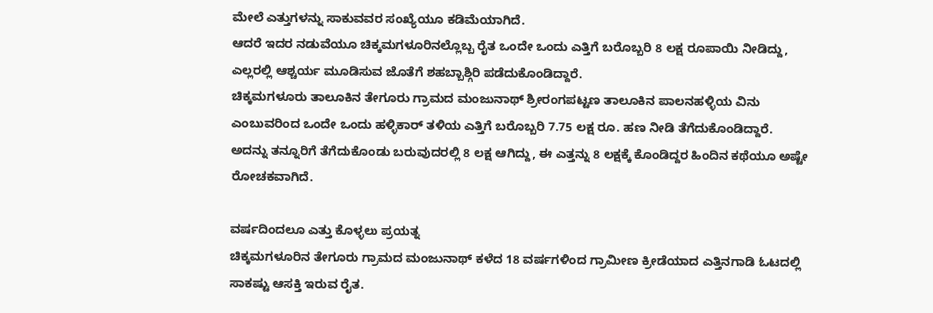ಮೇಲೆ ಎತ್ತುಗಳನ್ನು ಸಾಕುವವರ ಸಂಖ್ಯೆಯೂ ಕಡಿಮೆಯಾಗಿದೆ.
ಆದರೆ ಇದರ ನಡುವೆಯೂ ಚಿಕ್ಕಮಗಳೂರಿನಲ್ಲೊಬ್ಬ ರೈತ ಒಂದೇ ಒಂದು ಎತ್ತಿಗೆ ಬರೊಬ್ಬರಿ 8 ಲಕ್ಷ ರೂಪಾಯಿ ನೀಡಿದ್ದು, ಎಲ್ಲರಲ್ಲಿ ಆಶ್ಚರ್ಯ ಮೂಡಿಸುವ ಜೊತೆಗೆ ಶಹಬ್ಬಾಶ್ಗಿರಿ ಪಡೆದುಕೊಂಡಿದ್ದಾರೆ.
ಚಿಕ್ಕಮಗಳೂರು ತಾಲೂಕಿನ ತೇಗೂರು ಗ್ರಾಮದ ಮಂಜುನಾಥ್ ಶ್ರೀರಂಗಪಟ್ಟಣ ತಾಲೂಕಿನ ಪಾಲನಹಳ್ಳಿಯ ವಿನು ಎಂಬುವರಿಂದ ಒಂದೇ ಒಂದು ಹಳ್ಳಿಕಾರ್ ತಳಿಯ ಎತ್ತಿಗೆ ಬರೊಬ್ಬರಿ 7.75 ಲಕ್ಷ ರೂ. ಹಣ ನೀಡಿ ತೆಗೆದುಕೊಂಡಿದ್ದಾರೆ. ಅದನ್ನು ತನ್ನೂರಿಗೆ ತೆಗೆದುಕೊಂಡು ಬರುವುದರಲ್ಲಿ 8 ಲಕ್ಷ ಆಗಿದ್ದು, ಈ ಎತ್ತನ್ನು 8 ಲಕ್ಷಕ್ಕೆ ಕೊಂಡಿದ್ದರ ಹಿಂದಿನ ಕಥೆಯೂ ಅಷ್ಟೇ ರೋಚಕವಾಗಿದೆ.

ವರ್ಷದಿಂದಲೂ ಎತ್ತು ಕೊಳ್ಳಲು ಪ್ರಯತ್ನ
ಚಿಕ್ಕಮಗಳೂರಿನ ತೇಗೂರು ಗ್ರಾಮದ ಮಂಜುನಾಥ್ ಕಳೆದ 18 ವರ್ಷಗಳಿಂದ ಗ್ರಾಮೀಣ ಕ್ರೀಡೆಯಾದ ಎತ್ತಿನಗಾಡಿ ಓಟದಲ್ಲಿ ಸಾಕಷ್ಟು ಆಸಕ್ತಿ ಇರುವ ರೈತ.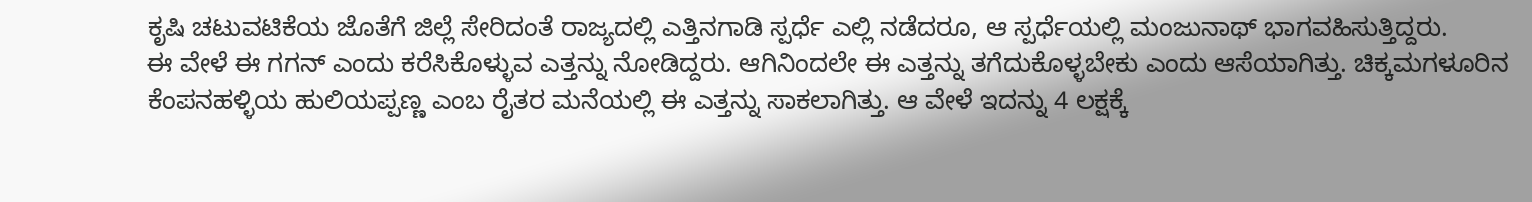ಕೃಷಿ ಚಟುವಟಿಕೆಯ ಜೊತೆಗೆ ಜಿಲ್ಲೆ ಸೇರಿದಂತೆ ರಾಜ್ಯದಲ್ಲಿ ಎತ್ತಿನಗಾಡಿ ಸ್ಪರ್ಧೆ ಎಲ್ಲಿ ನಡೆದರೂ, ಆ ಸ್ಪರ್ಧೆಯಲ್ಲಿ ಮಂಜುನಾಥ್ ಭಾಗವಹಿಸುತ್ತಿದ್ದರು.
ಈ ವೇಳೆ ಈ ಗಗನ್ ಎಂದು ಕರೆಸಿಕೊಳ್ಳುವ ಎತ್ತನ್ನು ನೋಡಿದ್ದರು. ಆಗಿನಿಂದಲೇ ಈ ಎತ್ತನ್ನು ತಗೆದುಕೊಳ್ಳಬೇಕು ಎಂದು ಆಸೆಯಾಗಿತ್ತು. ಚಿಕ್ಕಮಗಳೂರಿನ ಕೆಂಪನಹಳ್ಳಿಯ ಹುಲಿಯಪ್ಪಣ್ಣ ಎಂಬ ರೈತರ ಮನೆಯಲ್ಲಿ ಈ ಎತ್ತನ್ನು ಸಾಕಲಾಗಿತ್ತು. ಆ ವೇಳೆ ಇದನ್ನು 4 ಲಕ್ಷಕ್ಕೆ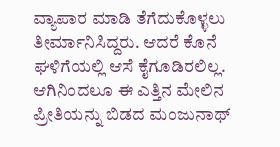ವ್ಯಾಪಾರ ಮಾಡಿ ತೆಗೆದುಕೊಳ್ಳಲು ತೀರ್ಮಾನಿಸಿದ್ದರು. ಆದರೆ ಕೊನೆ ಘಳಿಗೆಯಲ್ಲಿ ಆಸೆ ಕೈಗೂಡಿರಲಿಲ್ಲ. ಆಗಿನಿಂದಲೂ ಈ ಎತ್ತಿನ ಮೇಲಿನ ಪ್ರೀತಿಯನ್ನು ಬಿಡದ ಮಂಜುನಾಥ್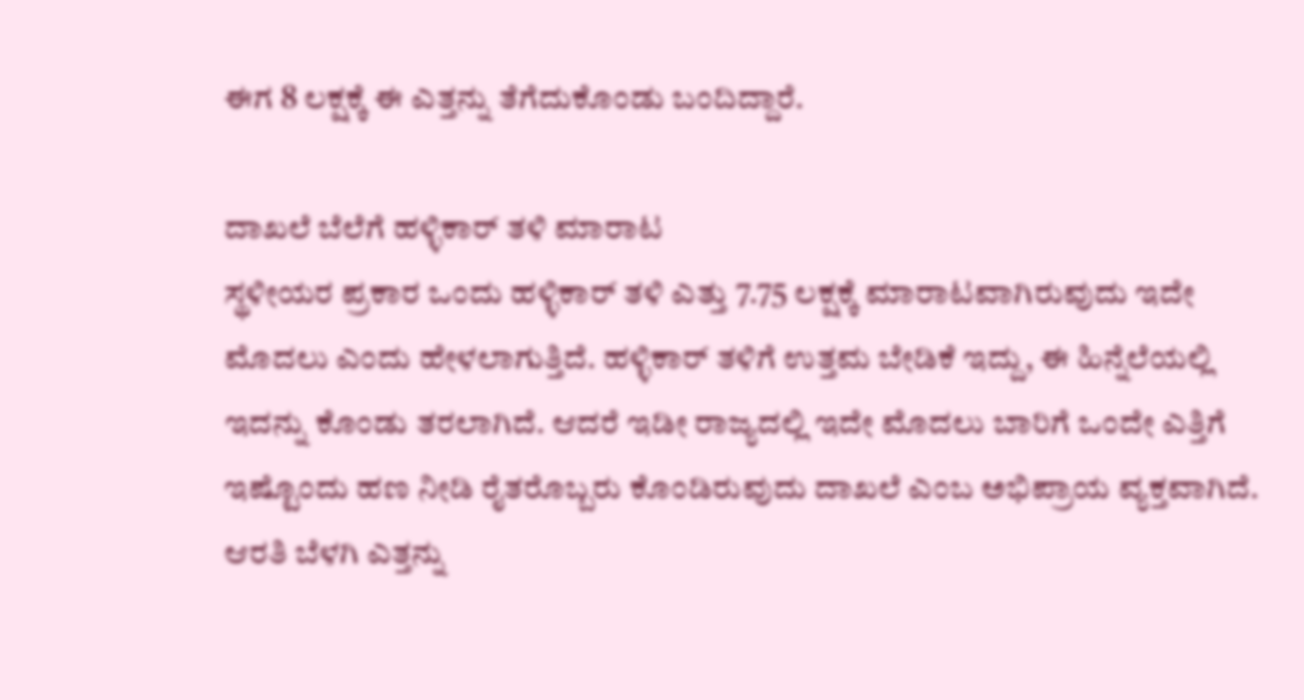ಈಗ 8 ಲಕ್ಷಕ್ಕೆ ಈ ಎತ್ತನ್ನು ತೆಗೆದುಕೊಂಡು ಬಂದಿದ್ದಾರೆ.

ದಾಖಲೆ ಬೆಲೆಗೆ ಹಳ್ಳಿಕಾರ್ ತಳಿ ಮಾರಾಟ
ಸ್ಥಳೀಯರ ಪ್ರಕಾರ ಒಂದು ಹಳ್ಳಿಕಾರ್ ತಳಿ ಎತ್ತು 7.75 ಲಕ್ಷಕ್ಕೆ ಮಾರಾಟವಾಗಿರುವುದು ಇದೇ ಮೊದಲು ಎಂದು ಹೇಳಲಾಗುತ್ತಿದೆ. ಹಳ್ಳಿಕಾರ್ ತಳಿಗೆ ಉತ್ತಮ ಬೇಡಿಕೆ ಇದ್ದು, ಈ ಹಿನ್ನೆಲೆಯಲ್ಲಿ ಇದನ್ನು ಕೊಂಡು ತರಲಾಗಿದೆ. ಆದರೆ ಇಡೀ ರಾಜ್ಯದಲ್ಲಿ ಇದೇ ಮೊದಲು ಬಾರಿಗೆ ಒಂದೇ ಎತ್ತಿಗೆ ಇಷ್ಟೊಂದು ಹಣ ನೀಡಿ ರೈತರೊಬ್ಬರು ಕೊಂಡಿರುವುದು ದಾಖಲೆ ಎಂಬ ಅಭಿಪ್ರಾಯ ವ್ಯಕ್ತವಾಗಿದೆ.
ಆರತಿ ಬೆಳಗಿ ಎತ್ತನ್ನು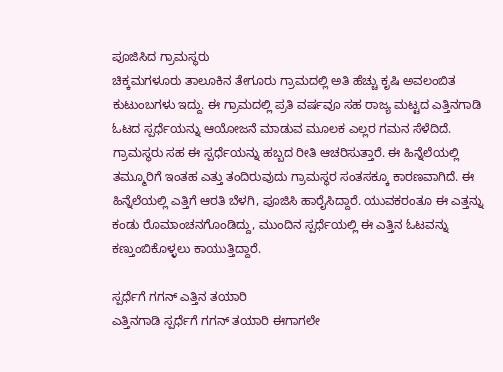ಪೂಜಿಸಿದ ಗ್ರಾಮಸ್ಥರು
ಚಿಕ್ಕಮಗಳೂರು ತಾಲೂಕಿನ ತೇಗೂರು ಗ್ರಾಮದಲ್ಲಿ ಅತಿ ಹೆಚ್ಚು ಕೃಷಿ ಅವಲಂಬಿತ ಕುಟುಂಬಗಳು ಇದ್ದು. ಈ ಗ್ರಾಮದಲ್ಲಿ ಪ್ರತಿ ವರ್ಷವೂ ಸಹ ರಾಜ್ಯ ಮಟ್ಟದ ಎತ್ತಿನಗಾಡಿ ಓಟದ ಸ್ಪರ್ಧೆಯನ್ನು ಆಯೋಜನೆ ಮಾಡುವ ಮೂಲಕ ಎಲ್ಲರ ಗಮನ ಸೆಳೆದಿದೆ. ಗ್ರಾಮಸ್ಥರು ಸಹ ಈ ಸ್ಪರ್ಧೆಯನ್ನು ಹಬ್ಬದ ರೀತಿ ಆಚರಿಸುತ್ತಾರೆ. ಈ ಹಿನ್ನೆಲೆಯಲ್ಲಿ ತಮ್ಮೂರಿಗೆ ಇಂತಹ ಎತ್ತು ತಂದಿರುವುದು ಗ್ರಾಮಸ್ಥರ ಸಂತಸಕ್ಕೂ ಕಾರಣವಾಗಿದೆ. ಈ ಹಿನ್ನೆಲೆಯಲ್ಲಿ ಎತ್ತಿಗೆ ಆರತಿ ಬೆಳಗಿ, ಪೂಜಿಸಿ ಹಾರೈಸಿದ್ದಾರೆ. ಯುವಕರಂತೂ ಈ ಎತ್ತನ್ನು ಕಂಡು ರೊಮಾಂಚನಗೊಂಡಿದ್ದು, ಮುಂದಿನ ಸ್ಪರ್ಧೆಯಲ್ಲಿ ಈ ಎತ್ತಿನ ಓಟವನ್ನು ಕಣ್ತುಂಬಿಕೊಳ್ಳಲು ಕಾಯುತ್ತಿದ್ದಾರೆ.

ಸ್ಪರ್ಧೆಗೆ ಗಗನ್ ಎತ್ತಿನ ತಯಾರಿ
ಎತ್ತಿನಗಾಡಿ ಸ್ಪರ್ಧೆಗೆ ಗಗನ್ ತಯಾರಿ ಈಗಾಗಲೇ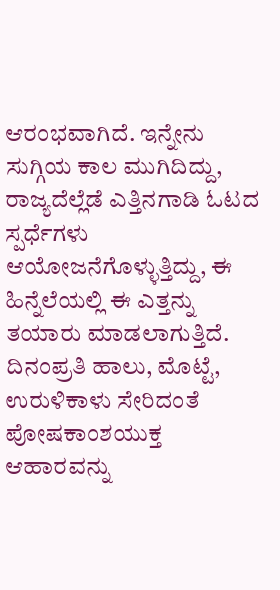ಆರಂಭವಾಗಿದೆ. ಇನ್ನೇನು ಸುಗ್ಗಿಯ ಕಾಲ ಮುಗಿದಿದ್ದು, ರಾಜ್ಯದೆಲ್ಲೆಡೆ ಎತ್ತಿನಗಾಡಿ ಓಟದ ಸ್ಪರ್ಧೆಗಳು ಆಯೋಜನೆಗೊಳ್ಳುತ್ತಿದ್ದು, ಈ ಹಿನ್ನೆಲೆಯಲ್ಲಿ ಈ ಎತ್ತನ್ನು ತಯಾರು ಮಾಡಲಾಗುತ್ತಿದೆ. ದಿನಂಪ್ರತಿ ಹಾಲು, ಮೊಟ್ಟೆ, ಉರುಳಿಕಾಳು ಸೇರಿದಂತೆ ಪೋಷಕಾಂಶಯುಕ್ತ ಆಹಾರವನ್ನು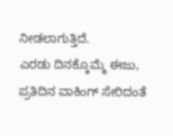ನೀಡಲಾಗುತ್ತಿದೆ.
ಎರಡು ದಿನಕ್ಕೊಮ್ಮೆ ಈಜು, ಪ್ರತಿದಿನ ವಾಕಿಂಗ್ ಸೇರಿದಂತೆ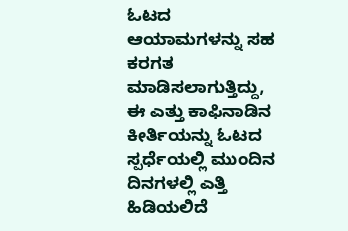ಓಟದ ಆಯಾಮಗಳನ್ನು ಸಹ ಕರಗತ ಮಾಡಿಸಲಾಗುತ್ತಿದ್ದು, ಈ ಎತ್ತು ಕಾಫಿನಾಡಿನ ಕೀರ್ತಿಯನ್ನು ಓಟದ ಸ್ಪರ್ಧೆಯಲ್ಲಿ ಮುಂದಿನ ದಿನಗಳಲ್ಲಿ ಎತ್ತಿ ಹಿಡಿಯಲಿದೆ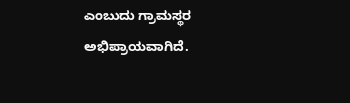ಎಂಬುದು ಗ್ರಾಮಸ್ಥರ ಅಭಿಪ್ರಾಯವಾಗಿದೆ.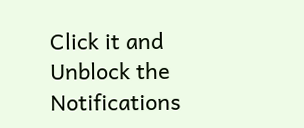Click it and Unblock the Notifications